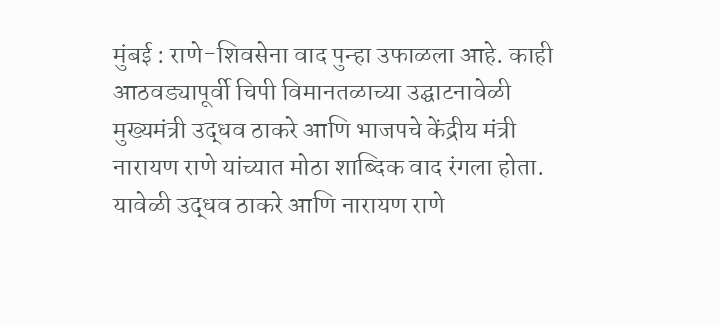मुंबई : राणे-शिवसेना वाद पुन्हा उफाळला आहे. काही आठवड्यापूर्वी चिपी विमानतळाच्या उद्घाटनावेळी मुख्यमंत्री उद्धव ठाकरे आणि भाजपचे केंद्रीय मंत्री नारायण राणे यांच्यात मोठा शाब्दिक वाद रंगला होता. यावेळी उद्धव ठाकरे आणि नारायण राणे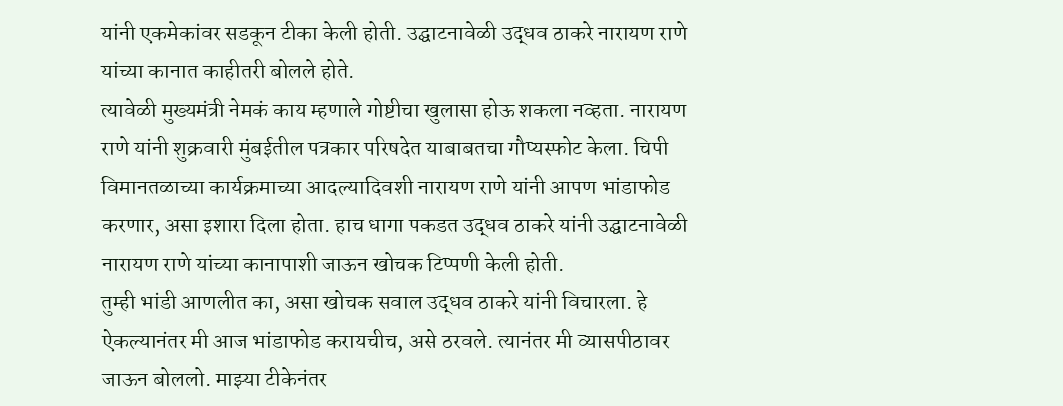यांनी एकमेकांवर सडकून टीका केली होती. उद्घाटनावेळी उद्धव ठाकरे नारायण राणे यांच्या कानात काहीतरी बोलले होते.
त्यावेळी मुख्यमंत्री नेमकं काय म्हणाले गोष्टीचा खुलासा होऊ शकला नव्हता. नारायण राणे यांनी शुक्रवारी मुंबईतील पत्रकार परिषदेत याबाबतचा गौप्यस्फोट केला. चिपी विमानतळाच्या कार्यक्रमाच्या आदल्यादिवशी नारायण राणे यांनी आपण भांडाफोड करणार, असा इशारा दिला होता. हाच धागा पकडत उद्धव ठाकरे यांनी उद्घाटनावेळी नारायण राणे यांच्या कानापाशी जाऊन खोचक टिप्पणी केली होती.
तुम्ही भांडी आणलीत का, असा खोचक सवाल उद्धव ठाकरे यांनी विचारला. हे ऐकल्यानंतर मी आज भांडाफोड करायचीच, असे ठरवले. त्यानंतर मी व्यासपीठावर जाऊन बोललो. माझ्या टीकेनंतर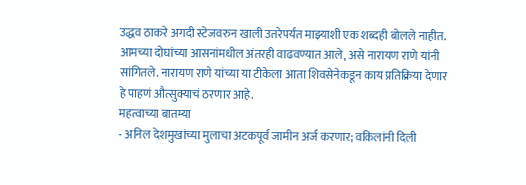उद्धव ठाकरे अगदी स्टेजवरुन खाली उतरेपर्यंत माझ्याशी एक शब्दही बोलले नाहीत. आमच्या दोघांच्या आसनांमधील अंतरही वाढवण्यात आले, असे नारायण राणे यांनी सांगितले. नारायण राणे यांच्या या टीकेला आता शिवसेनेकडून काय प्रतिक्रिया देणार हे पाहणं औत्सुक्याचं ठरणार आहे.
महत्वाच्या बातम्या
- अनिल देशमुखांच्या मुलाचा अटकपूर्व जामीन अर्ज करणार; वकिलांनी दिली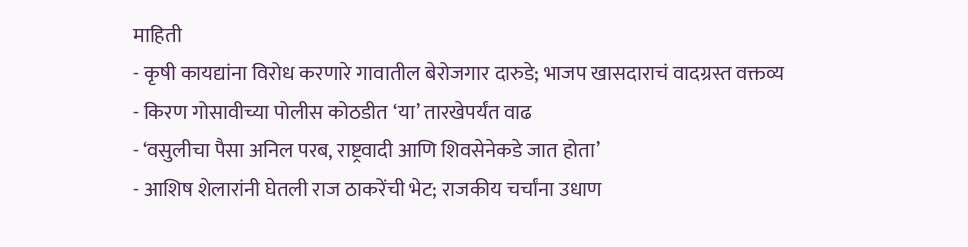माहिती
- कृषी कायद्यांना विरोध करणारे गावातील बेरोजगार दारुडे; भाजप खासदाराचं वादग्रस्त वक्तव्य
- किरण गोसावीच्या पोलीस कोठडीत ‘या’ तारखेपर्यंत वाढ
- ‘वसुलीचा पैसा अनिल परब, राष्ट्रवादी आणि शिवसेनेकडे जात होता’
- आशिष शेलारांनी घेतली राज ठाकरेंची भेट; राजकीय चर्चांना उधाण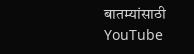बातम्यांसाठी YouTube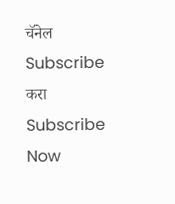चॅनेल Subscribe करा
Subscribe Now